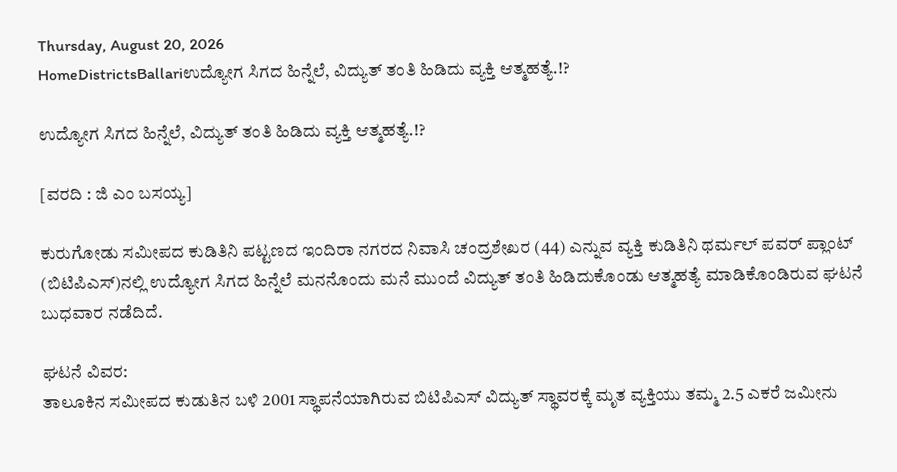Thursday, August 20, 2026
HomeDistrictsBallariಉದ್ಯೋಗ ಸಿಗದ ಹಿನ್ನೆಲೆ, ವಿದ್ಯುತ್ ತಂತಿ ಹಿಡಿದು ವ್ಯಕ್ತಿ ಆತ್ಮಹತ್ಯೆ.!?

ಉದ್ಯೋಗ ಸಿಗದ ಹಿನ್ನೆಲೆ, ವಿದ್ಯುತ್ ತಂತಿ ಹಿಡಿದು ವ್ಯಕ್ತಿ ಆತ್ಮಹತ್ಯೆ.!?

[ವರದಿ : ಜಿ ಎಂ ಬಸಯ್ಯ]

ಕುರುಗೋಡು ಸಮೀಪದ ಕುಡಿತಿನಿ ಪಟ್ಟಣದ ಇಂದಿರಾ ನಗರದ ನಿವಾಸಿ ಚಂದ್ರಶೇಖರ (44) ಎನ್ನುವ ವ್ಯಕ್ತಿ ಕುಡಿತಿನಿ ಥರ್ಮಲ್ ಪವರ್ ಪ್ಲಾಂಟ್ (ಬಿಟಿಪಿಎಸ್‌)ನಲ್ಲಿ ಉದ್ಯೋಗ ಸಿಗದ ಹಿನ್ನೆಲೆ ಮನನೊಂದು ಮನೆ ಮುಂದೆ ವಿದ್ಯುತ್ ತಂತಿ ಹಿಡಿದುಕೊಂಡು ಆತ್ಮಹತ್ಯೆ ಮಾಡಿಕೊಂಡಿರುವ ಘಟನೆ ಬುಧವಾರ ನಡೆದಿದೆ.

ಘಟನೆ ವಿವರ:
ತಾಲೂಕಿನ ಸಮೀಪದ ಕುಡುತಿನ ಬಳಿ 2001 ಸ್ಥಾಪನೆಯಾಗಿರುವ ಬಿಟಿಪಿಎಸ್ ವಿದ್ಯುತ್ ಸ್ಥಾವರಕ್ಕೆ ಮೃತ ವ್ಯಕ್ತಿಯು ತಮ್ಮ 2.5 ಎಕರೆ ಜಮೀನು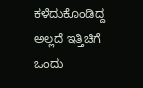ಕಳೆದುಕೊಂಡಿದ್ದ ಅಲ್ಲದೆ ಇತ್ತಿಚಿಗೆ ಒಂದು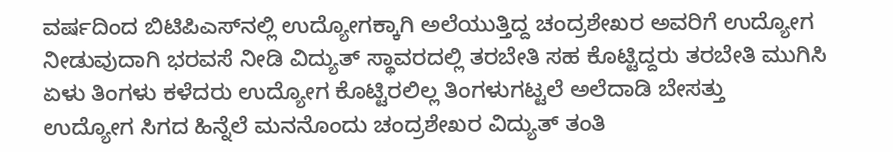ವರ್ಷದಿಂದ ಬಿಟಿಪಿಎಸ್‌ನಲ್ಲಿ ಉದ್ಯೋಗಕ್ಕಾಗಿ ಅಲೆಯುತ್ತಿದ್ದ ಚಂದ್ರಶೇಖರ ಅವರಿಗೆ ಉದ್ಯೋಗ ನೀಡುವುದಾಗಿ ಭರವಸೆ ನೀಡಿ ವಿದ್ಯುತ್ ಸ್ಥಾವರದಲ್ಲಿ ತರಬೇತಿ ಸಹ ಕೊಟ್ಟಿದ್ದರು ತರಬೇತಿ ಮುಗಿಸಿ ಏಳು ತಿಂಗಳು ಕಳೆದರು ಉದ್ಯೋಗ ಕೊಟ್ಟಿರಲಿಲ್ಲ ತಿಂಗಳುಗಟ್ಟಲೆ ಅಲೆದಾಡಿ ಬೇಸತ್ತು
ಉದ್ಯೋಗ ಸಿಗದ ಹಿನ್ನೆಲೆ ಮನನೊಂದು ಚಂದ್ರಶೇಖರ ವಿದ್ಯುತ್ ತಂತಿ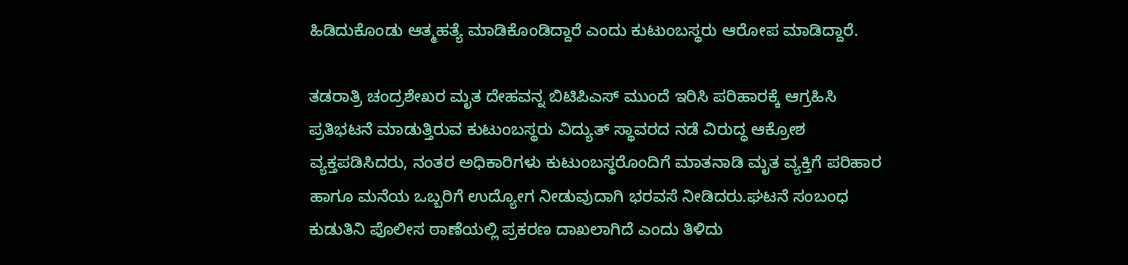ಹಿಡಿದುಕೊಂಡು ಆತ್ಮಹತ್ಯೆ ಮಾಡಿಕೊಂಡಿದ್ದಾರೆ ಎಂದು ಕುಟುಂಬಸ್ಥರು ಆರೋಪ ಮಾಡಿದ್ದಾರೆ.

ತಡರಾತ್ರಿ ಚಂದ್ರಶೇಖರ ಮೃತ ದೇಹವನ್ನ ಬಿಟಿಪಿಎಸ್ ಮುಂದೆ ಇರಿಸಿ ಪರಿಹಾರಕ್ಕೆ ಆಗ್ರಹಿಸಿ ಪ್ರತಿಭಟನೆ ಮಾಡುತ್ತಿರುವ ಕುಟುಂಬಸ್ಥರು ವಿದ್ಯುತ್ ಸ್ಥಾವರದ ನಡೆ ವಿರುದ್ಧ ಆಕ್ರೋಶ ವ್ಯಕ್ತಪಡಿಸಿದರು, ನಂತರ ಅಧಿಕಾರಿಗಳು ಕುಟುಂಬಸ್ಥರೊಂದಿಗೆ ಮಾತನಾಡಿ ಮೃತ ವ್ಯಕ್ತಿಗೆ ಪರಿಹಾರ ಹಾಗೂ ಮನೆಯ ಒಬ್ಬರಿಗೆ ಉದ್ಯೋಗ ನೀಡುವುದಾಗಿ ಭರವಸೆ ನೀಡಿದರು.ಘಟನೆ ಸಂಬಂಧ ಕುಡುತಿನಿ ಪೊಲೀಸ ಠಾಣೆಯಲ್ಲಿ ಪ್ರಕರಣ ದಾಖಲಾಗಿದೆ ಎಂದು ತಿಳಿದು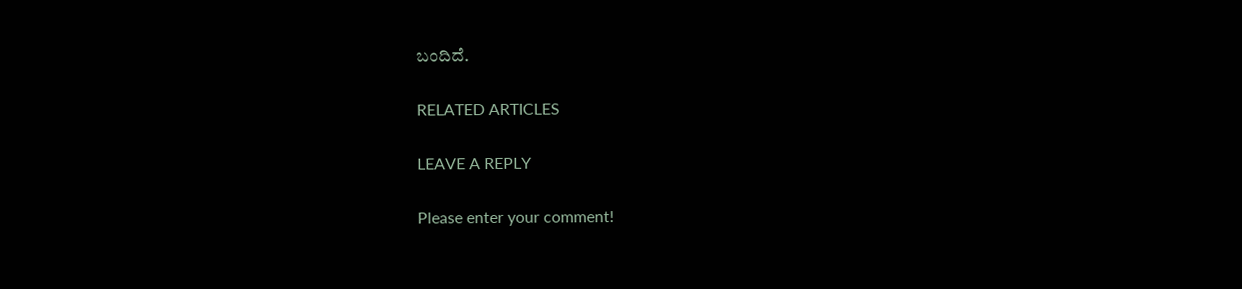ಬಂದಿದೆ.

RELATED ARTICLES

LEAVE A REPLY

Please enter your comment!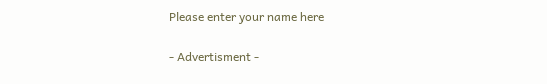Please enter your name here

- Advertisment -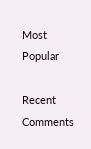Most Popular

Recent Comments